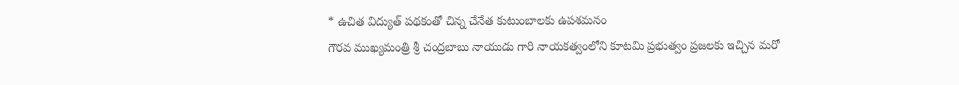* ఉచిత విద్యుత్ పథకంతో చిన్న చేనేత కుటుంబాలకు ఉపశమనం
గౌరవ ముఖ్యమంత్రి శ్రీ చంద్రబాబు నాయుడు గారి నాయకత్వంలోని కూటమి ప్రభుత్వం ప్రజలకు ఇచ్చిన మరో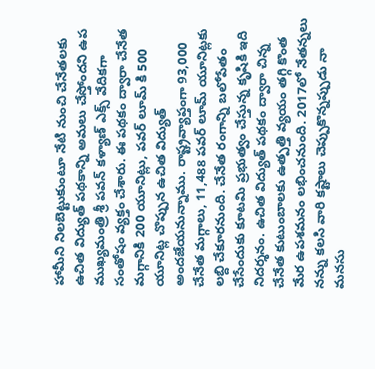హామీని నిలబెట్టుకుంటూ నేటి నుంచి చేనేతలకు ఉచిత విద్యుత్ పథకాన్ని అమలు చేస్తోందని ఉప ముఖ్యమంత్రి శ్రీ పవన్ కళ్యాణ్ ఎక్స్ వేదికగా సంతోషం వ్యక్తం చేశారు. ఈ పథకం ద్వారా చేనేత మగ్గానికి 200 యూనిట్లు, పవర్ లూమ్ కి 500 యూనిట్ల చొప్పున ఉచిత విద్యుత్ అందజేయనున్నాము. రాష్ట్రవ్యాప్తంగా 93,000 చేనేత మగ్గాలు, 11,488 పవర్ లూమ్ యూనిట్లకు లబ్ది చేకూరనుంది. చేనేత రంగాన్ని బలోపేతం చేసేందుకు కూటమి ప్రభుత్వం చేస్తున్న కృషికి ఇది నిదర్శనం. ఉచిత విద్యుత్ పథకం ద్వారా చిన్న చేనేత కుటుంబాలకు ఉత్పత్తి వ్యయం తగ్గి కొంత మేర ఉపశమనం లభించనుంది. 2017లో నేతన్నలు నన్ను కలసి వారి కష్టాలు చెప్పుకొన్నప్పుడు నా మనసు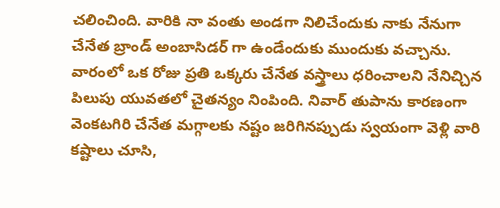చలించింది. వారికి నా వంతు అండగా నిలిచేందుకు నాకు నేనుగా చేనేత బ్రాండ్ అంబాసిడర్ గా ఉండేందుకు ముందుకు వచ్చాను. వారంలో ఒక రోజు ప్రతి ఒక్కరు చేనేత వస్త్రాలు ధరించాలని నేనిచ్చిన పిలుపు యువతలో చైతన్యం నింపింది. నివార్ తుపాను కారణంగా వెంకటగిరి చేనేత మగ్గాలకు నష్టం జరిగినప్పుడు స్వయంగా వెళ్లి వారి కష్టాలు చూసి,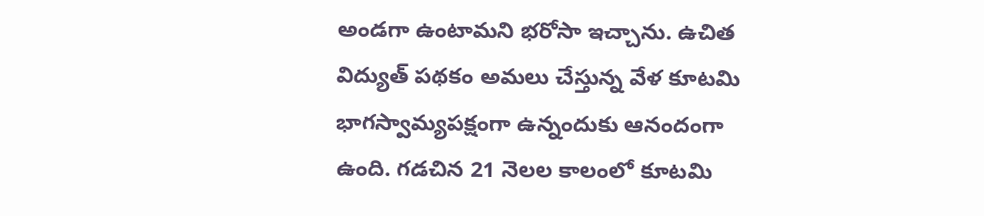అండగా ఉంటామని భరోసా ఇచ్చాను. ఉచిత విద్యుత్ పథకం అమలు చేస్తున్న వేళ కూటమి భాగస్వామ్యపక్షంగా ఉన్నందుకు ఆనందంగా ఉంది. గడచిన 21 నెలల కాలంలో కూటమి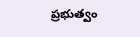ప్రభుత్వం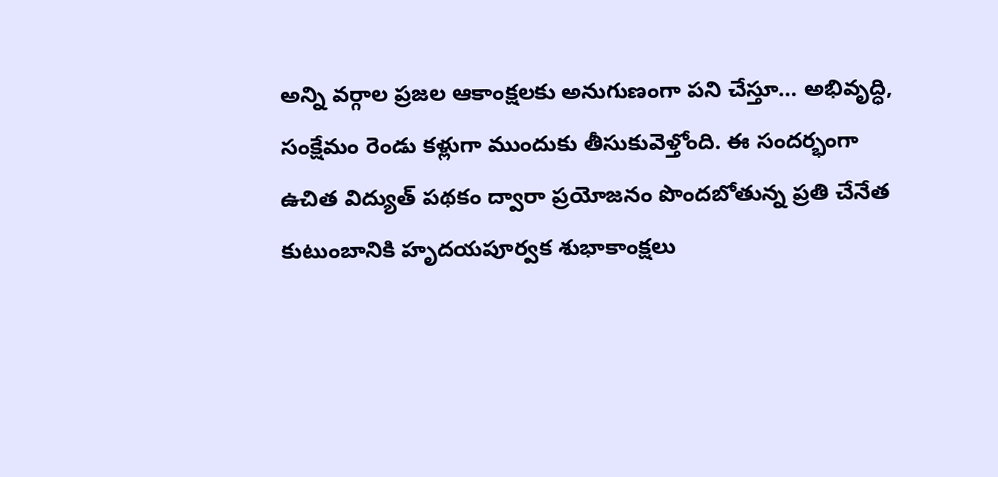అన్ని వర్గాల ప్రజల ఆకాంక్షలకు అనుగుణంగా పని చేస్తూ… అభివృద్ధి, సంక్షేమం రెండు కళ్లుగా ముందుకు తీసుకువెళ్తోంది. ఈ సందర్భంగా ఉచిత విద్యుత్ పథకం ద్వారా ప్రయోజనం పొందబోతున్న ప్రతి చేనేత కుటుంబానికి హృదయపూర్వక శుభాకాంక్షలు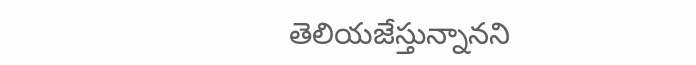తెలియజేస్తున్నానని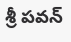శ్రీ పవన్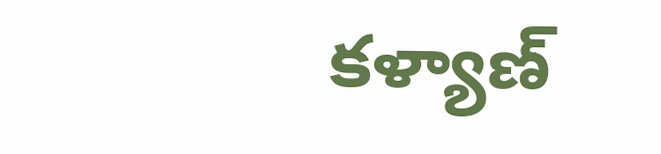కళ్యాణ్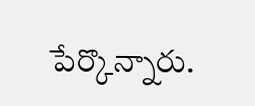పేర్కొన్నారు.